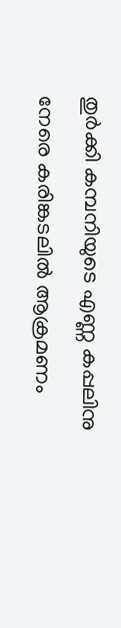തുര്‍ക്കി കമ്പനിയുടെ എണ്ണ കപ്പലിനു നേരെ കരിങ്കടലില്‍ ആക്രമണം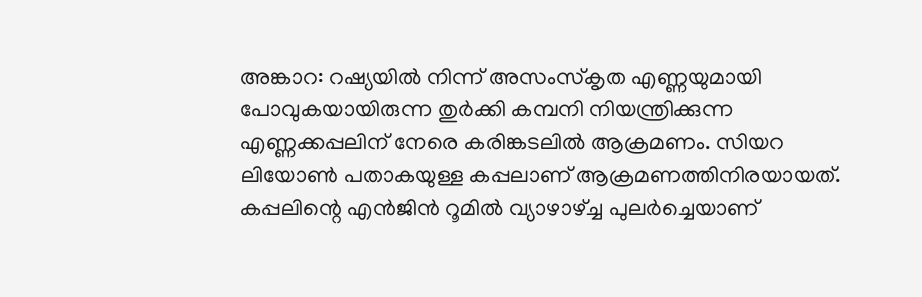അങ്കാറ: റഷ്യയില്‍ നിന്ന് അസംസ്‌കൃത എണ്ണയുമായി പോവുകയായിരുന്ന തുര്‍ക്കി കമ്പനി നിയന്ത്രിക്കുന്ന എണ്ണക്കപ്പലിന് നേരെ കരിങ്കടലില്‍ ആക്രമണം. സിയറ ലിയോണ്‍ പതാകയുള്ള കപ്പലാണ് ആക്രമണത്തിനിരയായത്. കപ്പലിന്റെ എന്‍ജിന്‍ റൂമില്‍ വ്യാഴാഴ്ച്ച പുലര്‍ച്ചെയാണ്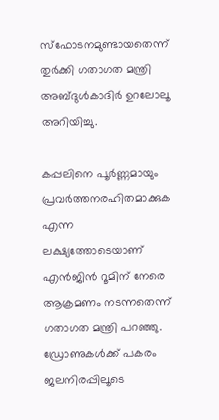സ്‌ഫോടനമുണ്ടായതെന്ന് തുര്‍ക്കി ഗതാഗത മന്ത്രി അബ്ദുള്‍കാദിര്‍ ഉറലോലൂ അറിയിച്ചു.

കപ്പലിനെ പൂര്‍ണ്ണമായും പ്രവര്‍ത്തനരഹിതമാക്കുക എന്ന ലക്ഷ്യത്തോടെയാണ് എന്‍ജിന്‍ റൂമിന് നേരെ ആക്രമണം നടന്നതെന്ന് ഗതാഗത മന്ത്രി പറഞ്ഞു. ഡ്രോണുകള്‍ക്ക് പകരം ജലനിരപ്പിലൂടെ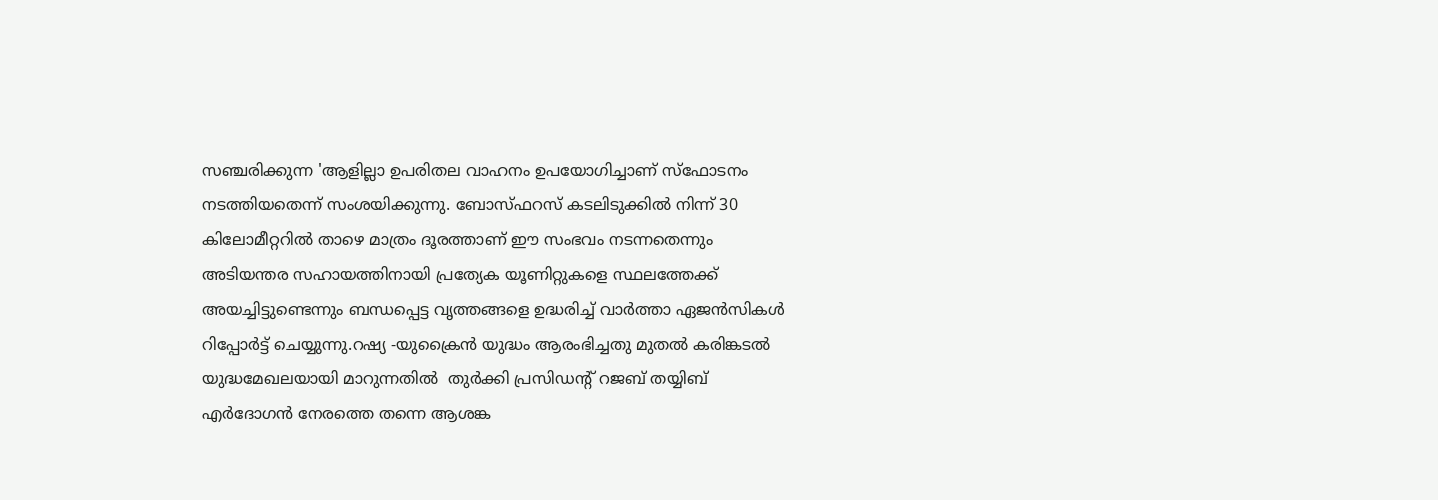സഞ്ചരിക്കുന്ന 'ആളില്ലാ ഉപരിതല വാഹനം ഉപയോഗിച്ചാണ് സ്‌ഫോടനം നടത്തിയതെന്ന് സംശയിക്കുന്നു. ബോസ്ഫറസ് കടലിടുക്കില്‍ നിന്ന് 30 കിലോമീറ്ററില്‍ താഴെ മാത്രം ദൂരത്താണ് ഈ സംഭവം നടന്നതെന്നും അടിയന്തര സഹായത്തിനായി പ്രത്യേക യൂണിറ്റുകളെ സ്ഥലത്തേക്ക് അയച്ചിട്ടുണ്ടെന്നും ബന്ധപ്പെട്ട വൃത്തങ്ങളെ ഉദ്ധരിച്ച് വാര്‍ത്താ ഏജന്‍സികള്‍ റിപ്പോര്‍ട്ട് ചെയ്യുന്നു.റഷ്യ -യുക്രൈന്‍ യുദ്ധം ആരംഭിച്ചതു മുതല്‍ കരിങ്കടല്‍  യുദ്ധമേഖലയായി മാറുന്നതില്‍  തുര്‍ക്കി പ്രസിഡന്റ് റജബ് തയ്യിബ് എര്‍ദോഗന്‍ നേരത്തെ തന്നെ ആശങ്ക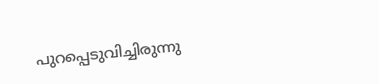പുറപ്പെടുവിച്ചിരുന്നു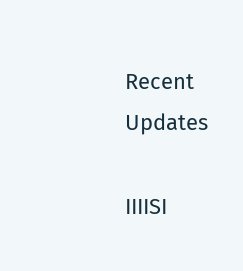Recent Updates

IIIISI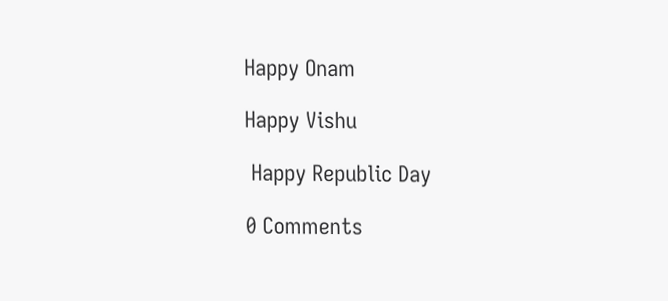Happy Onam

Happy Vishu

 Happy Republic Day

0 Comments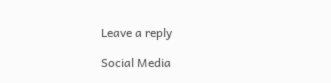Leave a reply

Social Media